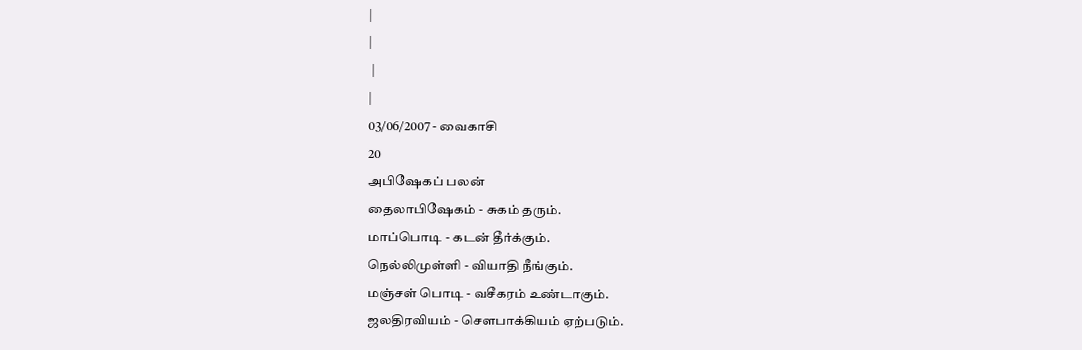|
|
 |
|
03/06/2007 - வைகாசி
20
அபிஷேகப் பலன்
தைலாபிஷேகம் - சுகம் தரும்.
மாப்பொடி - கடன் தீர்க்கும்.
நெல்லிமுள்ளி - வியாதி நீங்கும்.
மஞ்சள் பொடி - வசீகரம் உண்டாகும்.
ஜலதிரவியம் - சௌபாக்கியம் ஏற்படும்.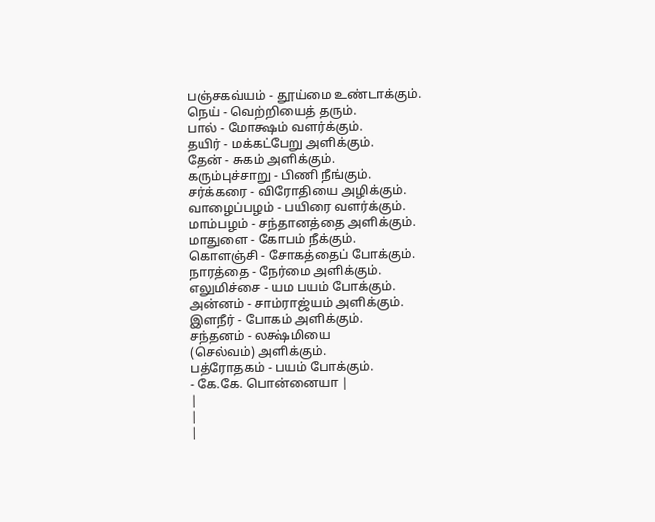பஞ்சகவ்யம் - தூய்மை உண்டாக்கும்.
நெய் - வெற்றியைத் தரும்.
பால் - மோக்ஷம் வளர்க்கும்.
தயிர் - மக்கட்பேறு அளிக்கும்.
தேன் - சுகம் அளிக்கும்.
கரும்புச்சாறு - பிணி நீங்கும்.
சர்க்கரை - விரோதியை அழிக்கும்.
வாழைப்பழம் - பயிரை வளர்க்கும்.
மாம்பழம் - சந்தானத்தை அளிக்கும்.
மாதுளை - கோபம் நீக்கும்.
கொளஞ்சி - சோகத்தைப் போக்கும்.
நாரத்தை - நேர்மை அளிக்கும்.
எலுமிச்சை - யம பயம் போக்கும்.
அன்னம் - சாம்ராஜ்யம் அளிக்கும்.
இளநீர் - போகம் அளிக்கும்.
சந்தனம் - லக்ஷ்மியை
(செல்வம்) அளிக்கும்.
பத்ரோதகம் - பயம் போக்கும்.
- கே.கே. பொன்னையா |
|
|
|